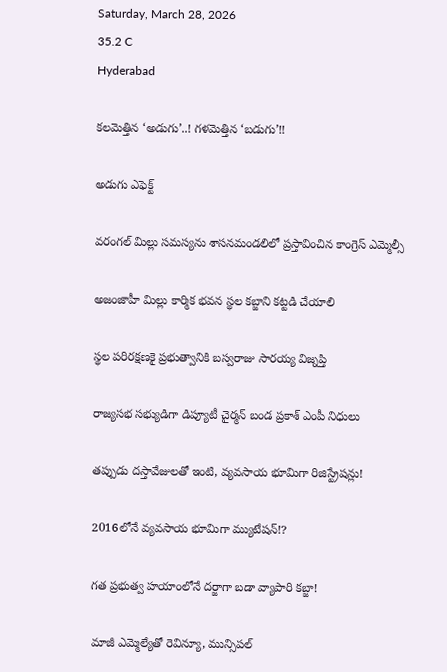Saturday, March 28, 2026
35.2 C
Hyderabad

కలమెత్తిన ‘అడుగు’..! గళమెత్తిన ‘బడుగు’!!

అడుగు ఎఫెక్ట్

వరంగల్ మిల్లు సమస్యను శాసనమండలిలో ప్రస్తావించిన కాంగ్రెస్ ఎమ్మెల్సీ

అజంజాహీ మిల్లు కార్మిక భవన స్థల కబ్జాని కట్టడి చేయాలి

స్థల పరిరక్షణకై ప్రభుత్వానికి బస్వరాజు సారయ్య విజ్నప్తి

రాజ్యసభ సభ్యుడిగా డిప్యూటీ చైర్మన్ బండ ప్రకాశ్ ఎంపీ నిధులు

తప్పుడు దస్తావేజులతో ఇంటి, వ్యవసాయ భూమిగా రిజిస్ట్రేషన్లు!

2016లోనే వ్యవసాయ భూమిగా మ్యుటేషన్!?

గత ప్రభుత్వ హయాంలోనే దర్జాగా బడా వ్యాపారి కబ్జా!

మాజీ ఎమ్మెల్యేతో రెవిన్యూ, మున్సిపల్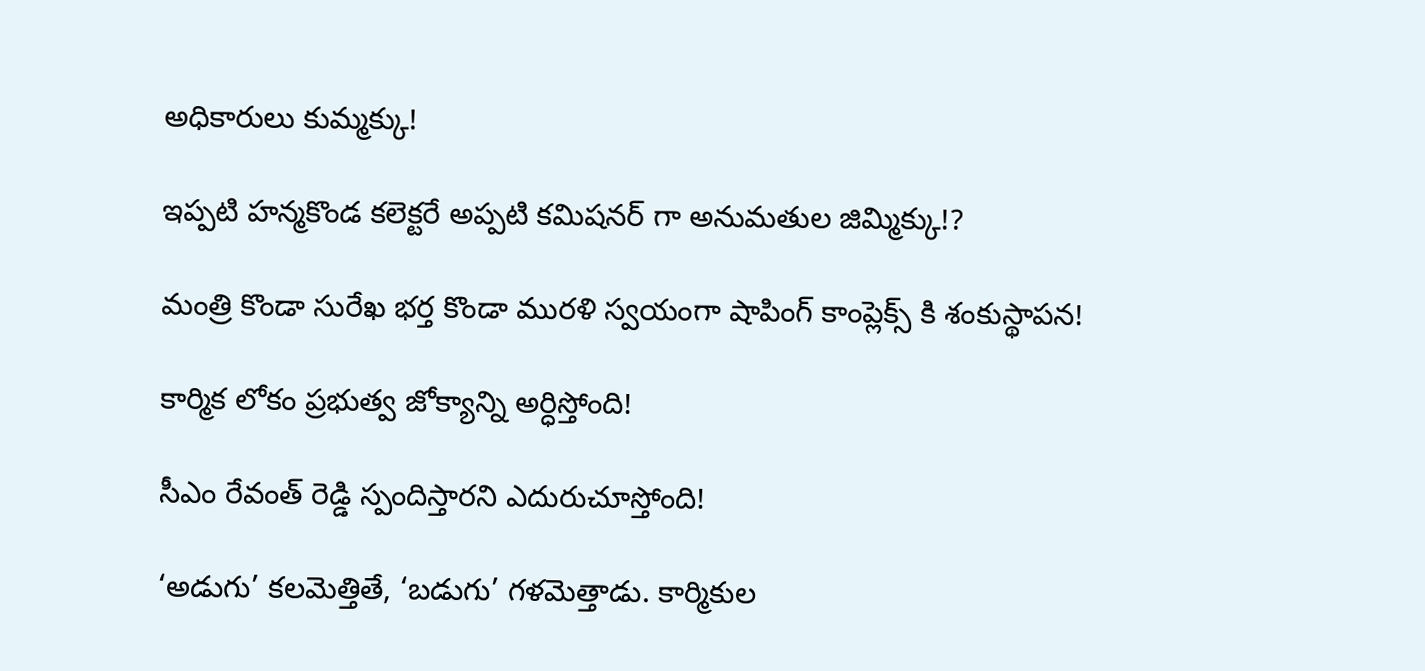అధికారులు కుమ్మక్కు!

ఇప్పటి హన్మకొండ కలెక్టరే అప్పటి కమిషనర్ గా అనుమతుల జిమ్మిక్కు!?

మంత్రి కొండా సురేఖ భర్త కొండా మురళి స్వయంగా షాపింగ్ కాంప్లెక్స్ కి శంకుస్థాపన!

కార్మిక లోకం ప్రభుత్వ జోక్యాన్ని అర్ధిస్తోంది!

సీఎం రేవంత్ రెడ్డి స్పందిస్తారని ఎదురుచూస్తోంది!

‘అడుగు’ కలమెత్తితే, ‘బడుగు’ గళమెత్తాడు. కార్మికుల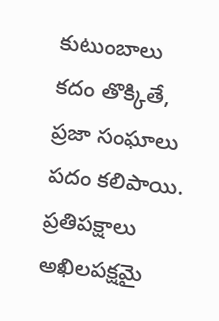కుటుంబాలు కదం తొక్కితే, ప్రజా సంఘాలు పదం కలిపాయి. ప్రతిపక్షాలు అఖిలపక్షమై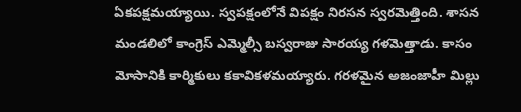ఏకపక్షమయ్యాయి. స్వపక్షంలోనే విపక్షం నిరసన స్వరమెత్తింది. శాసన మండలిలో కాంగ్రెస్ ఎమ్మెల్సీ బస్వరాజు సారయ్య గళమెత్తాడు. కాసం మోసానికి కార్మికులు కకావికళమయ్యారు. గరళమైన అజంజాహీ మిల్లు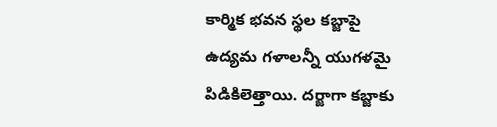కార్మిక భవన స్థల కబ్జాపై ఉద్యమ గళాలన్నీ యుగళమై పిడికిలెత్తాయి. దర్జాగా కబ్జాకు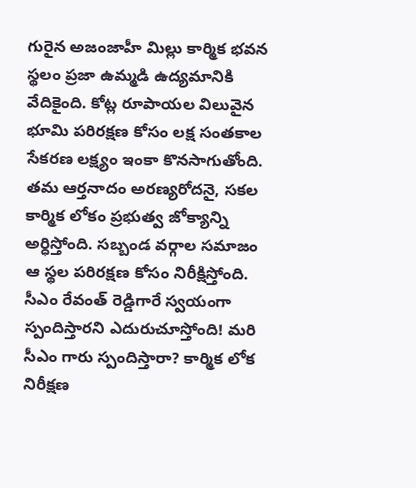గురైన అజంజాహీ మిల్లు కార్మిక భవన స్థలం ప్రజా ఉమ్మడి ఉద్యమానికి వేదికైంది. కోట్ల రూపాయల విలువైన భూమి పరిరక్షణ కోసం లక్ష సంతకాల సేకరణ లక్ష్యం ఇంకా కొనసాగుతోంది. తమ ఆర్తనాదం అరణ్యరోదనై, సకల కార్మిక లోకం ప్రభుత్వ జోక్యాన్ని అర్ధిస్తోంది. సబ్బండ వర్గాల సమాజం ఆ స్థల పరిరక్షణ కోసం నిరీక్షిస్తోంది. సీఎం రేవంత్ రెడ్డిగారే స్వయంగా స్పందిస్తారని ఎదురుచూస్తోంది! మరి సీఎం గారు స్పందిస్తారా? కార్మిక లోక నిరీక్షణ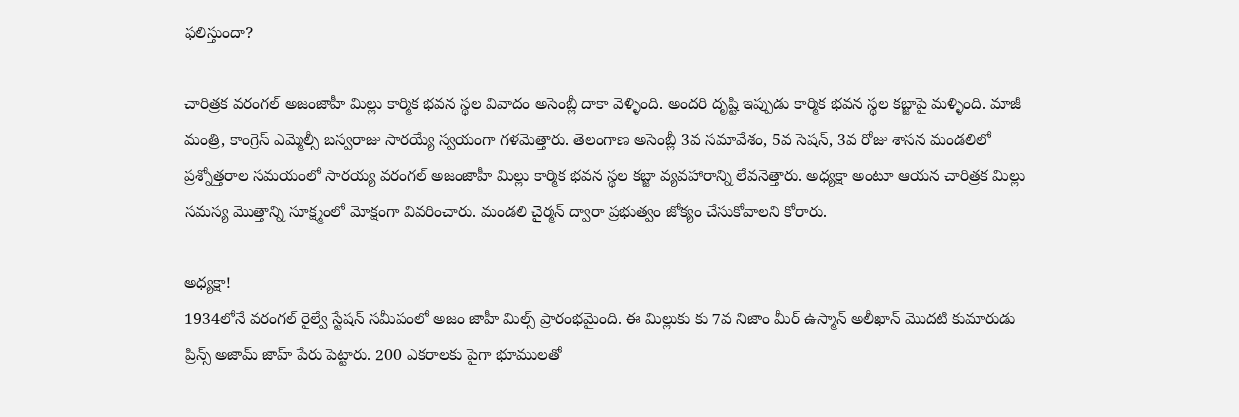ఫలిస్తుందా?

చారిత్రక వరంగల్ అజంజాహీ మిల్లు కార్మిక భవన స్థల వివాదం అసెంబ్లీ దాకా వెళ్ళింది. అందరి దృష్టి ఇప్పుడు కార్మిక భవన స్థల కబ్జాపై మళ్ళింది. మాజీ మంత్రి, కాంగ్రెస్ ఎమ్మెల్సీ బస్వరాజు సారయ్యే స్వయంగా గళమెత్తారు. తెలంగాణ అసెంబ్లీ 3వ సమావేశం, 5వ సెషన్, 3వ రోజు శాసన మండలిలో ప్రశ్నోత్తరాల సమయంలో సారయ్య వరంగల్ అజంజాహీ మిల్లు కార్మిక భవన స్థల కబ్జా వ్యవహారాన్ని లేవనెత్తారు. అధ్యక్షా అంటూ ఆయన చారిత్రక మిల్లు సమస్య మొత్తాన్ని సూక్ష్మంలో మోక్షంగా వివరించారు. మండలి చైర్మన్ ద్వారా ప్రభుత్వం జోక్యం చేసుకోవాలని కోరారు.

అధ్యక్షా!
1934లోనే వరంగల్ రైల్వే స్టేషన్ సమీపంలో అజం జాహీ మిల్స్ ప్రారంభమైంది. ఈ మిల్లుకు కు 7వ నిజాం మీర్ ఉస్మాన్ అలీఖాన్ మొదటి కుమారుడు ప్రిన్స్ అజామ్ జాహ్ పేరు పెట్టారు. 200 ఎకరాలకు పైగా భూములతో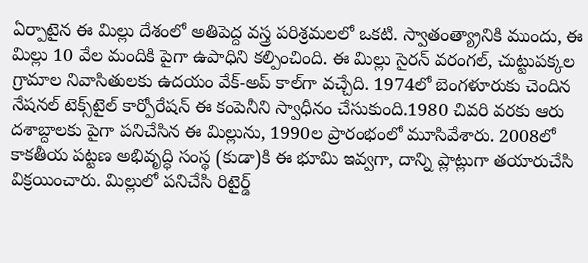ఏర్పాటైన ఈ మిల్లు దేశంలో అతిపెద్ద వస్త్ర పరిశ్రమలలో ఒకటి. స్వాతంత్య్రానికి ముందు, ఈ మిల్లు 10 వేల మందికి పైగా ఉపాధిని కల్పించింది. ఈ మిల్లు సైరన్ వరంగల్, చుట్టుపక్కల గ్రామాల నివాసితులకు ఉదయం వేక్-అప్ కాల్‌గా వచ్చేది. 1974లో బెంగళూరుకు చెందిన నేషనల్ టెక్స్‌టైల్ కార్పోరేషన్ ఈ కంపెనీని స్వాధీనం చేసుకుంది.1980 చివరి వరకు ఆరు దశాబ్దాలకు పైగా పనిచేసిన ఈ మిల్లును, 1990ల ప్రారంభంలో మూసివేశారు. 2008లో కాకతీయ పట్టణ అభివృద్ధి సంస్థ (కుడా)కి ఈ భూమి ఇవ్వగా, దాన్ని ప్లాట్లుగా తయారుచేసి విక్రయించారు. మిల్లులో పనిచేసి రిటైర్డ్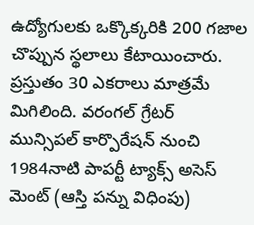ఉద్యోగులకు ఒక్కొక్కరికి 200 గజాల చొప్పున స్థలాలు కేటాయించారు. ప్రస్తుతం 30 ఎకరాలు మాత్రమే మిగిలింది. వరంగల్ గ్రేటర్ మున్సిపల్ కార్పొరేషన్ నుంచి 1984నాటి పాపర్టీ ట్యాక్స్ అసెస్ మెంట్ (ఆస్తి పన్ను విధింపు)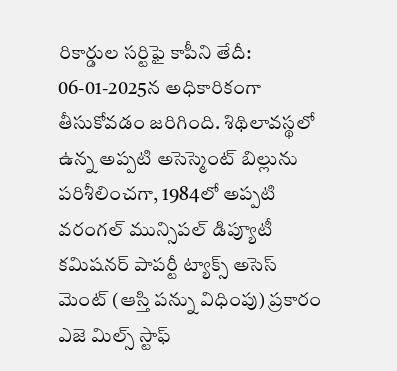రికార్డుల సర్టిఫై కాపీని తేదీ: 06-01-2025న అధికారికంగా తీసుకోవడం జరిగింది. శిథిలావస్థలో ఉన్న అప్పటి అసెస్మెంట్ బిల్లును పరిశీలించగా, 1984లో అప్పటి వరంగల్ మున్సిపల్ డిప్యూటీ కమిషనర్ పాపర్టీ ట్యాక్స్ అసెస్ మెంట్ (ఆస్తి పన్ను విధింపు) ప్రకారం ఎజె మిల్స్ స్టాఫ్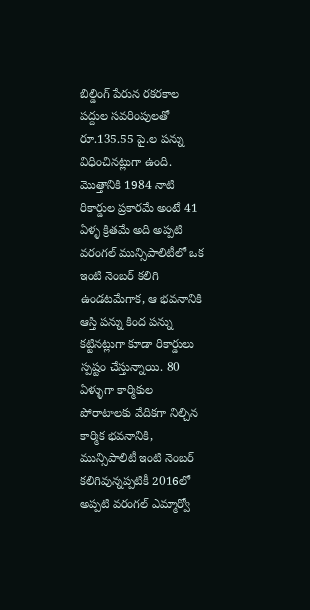బిల్డింగ్ పేరున రకరకాల పద్దుల సవరింపులతో రూ.135.55 పై.ల పన్ను విధించినట్లుగా ఉంది. మొత్తానికి 1984 నాటి రికార్డుల ప్రకారమే అంటే 41 ఏళ్ళ క్రితమే అది అప్పటి వరంగల్ మున్సిపాలిటీలో ఒక ఇంటి నెంబర్ కలిగి ఉండటమేగాక, ఆ భవనానికి ఆస్తి పన్ను కింద పన్ను కట్టినట్లుగా కూడా రికార్డులు స్పష్టం చేస్తున్నాయి. 80 ఏళ్ళుగా కార్మికుల పోరాటాలకు వేదికగా నిల్చిన కార్మిక భవనానికి, మున్సిపాలిటీ ఇంటి నెంబర్ కలిగివున్నప్పటికీ 2016లో అప్పటి వరంగల్ ఎమ్మార్వో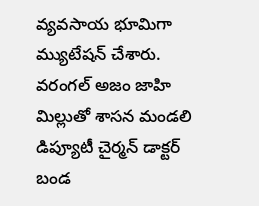వ్యవసాయ భూమిగా మ్యుటేషన్ చేశారు. వరంగల్ అజం జాహి మిల్లుతో శాసన మండలి డిప్యూటీ చైర్మన్ డాక్టర్ బండ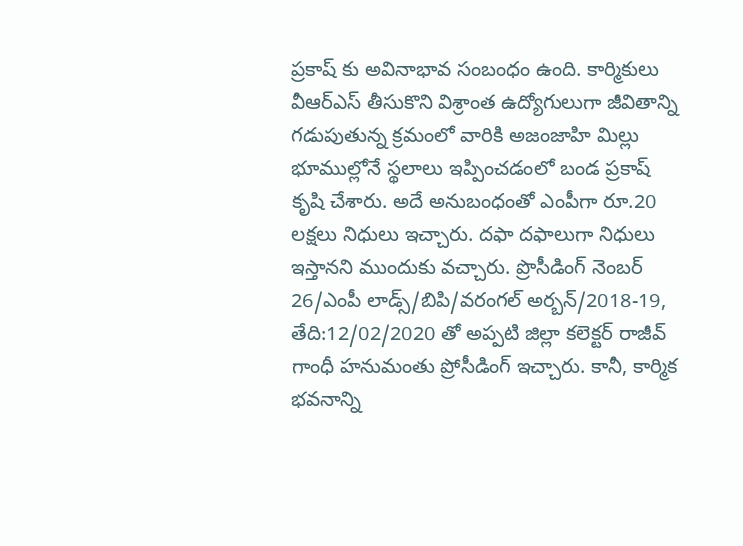ప్రకాష్ కు అవినాభావ సంబంధం ఉంది. కార్మికులు వీఆర్ఎస్ తీసుకొని విశ్రాంత ఉద్యోగులుగా జీవితాన్ని గడుపుతున్న క్రమంలో వారికి అజంజాహి మిల్లు భూముల్లోనే స్థలాలు ఇప్పించడంలో బండ ప్రకాష్ కృషి చేశారు. అదే అనుబంధంతో ఎంపీగా రూ.20 లక్షలు నిధులు ఇచ్చారు. దఫా దఫాలుగా నిధులు ఇస్తానని ముందుకు వచ్చారు. ప్రొసీడింగ్ నెంబర్ 26/ఎంపీ లాడ్స్/బిపి/వరంగల్ అర్బన్/2018-19, తేది:12/02/2020 తో అప్పటి జిల్లా కలెక్టర్ రాజీవ్ గాంధీ హనుమంతు ప్రోసీడింగ్ ఇచ్చారు. కానీ, కార్మిక భవనాన్ని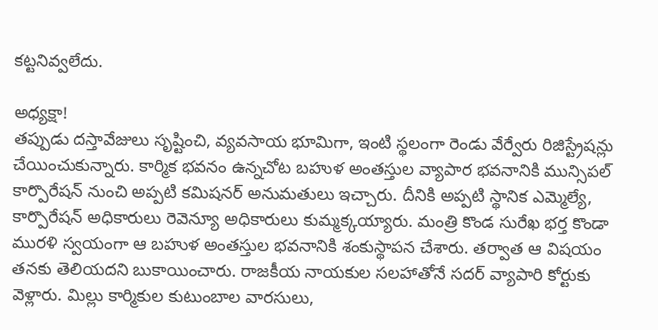కట్టనివ్వలేదు.

అధ్యక్షా!
తప్పుడు దస్తావేజులు సృష్టించి, వ్యవసాయ భూమిగా, ఇంటి స్థలంగా రెండు వేర్వేరు రిజిస్ట్రేషన్లు చేయించుకున్నారు. కార్మిక భవనం ఉన్నచోట బహుళ అంతస్తుల వ్యాపార భవనానికి మున్సిపల్ కార్పొరేషన్ నుంచి అప్పటి కమిషనర్ అనుమతులు ఇచ్చారు. దీనికి అప్పటి స్థానిక ఎమ్మెల్యే, కార్పొరేషన్ అధికారులు రెవెన్యూ అధికారులు కుమ్మక్కయ్యారు. మంత్రి కొండ సురేఖ భర్త కొండా మురళి స్వయంగా ఆ బహుళ అంతస్తుల భవనానికి శంకుస్థాపన చేశారు. తర్వాత ఆ విషయం తనకు తెలియదని బుకాయించారు. రాజకీయ నాయకుల సలహాతోనే సదర్ వ్యాపారి కోర్టుకు వెళ్లారు. మిల్లు కార్మికుల కుటుంబాల వారసులు,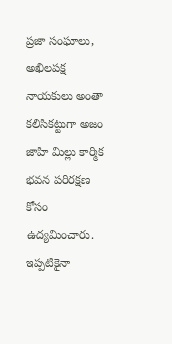ప్రజా సంఘాలు, అఖిలపక్ష నాయకులు అంతా కలిసికట్టుగా అజం జాహి మిల్లు కార్మిక భవన పరిరక్షణ కోసం ఉద్యమించారు. ఇప్పటికైనా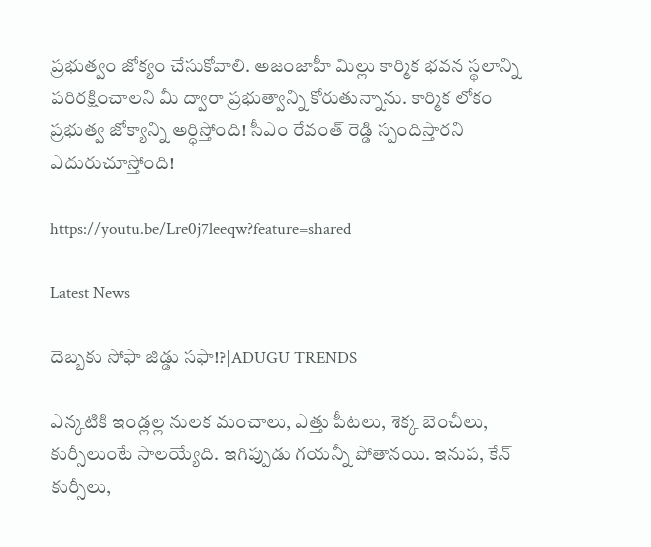ప్రభుత్వం జోక్యం చేసుకోవాలి. అజంజాహీ మిల్లు కార్మిక భవన స్థలాన్ని పరిరక్షించాలని మీ ద్వారా ప్రభుత్వాన్ని కోరుతున్నాను. కార్మిక లోకం ప్రభుత్వ జోక్యాన్ని అర్ధిస్తోంది! సీఎం రేవంత్ రెడ్డి స్పందిస్తారని ఎదురుచూస్తోంది!

https://youtu.be/Lre0j7leeqw?feature=shared

Latest News

దెబ్బకు సోఫా జిడ్డు సఫా!?|ADUGU TRENDS

ఎన్కటికి ఇండ్లల్ల నులక మంచాలు, ఎత్తు పీటలు, శెక్క బెంచీలు, కుర్సీలుంటే సాలయ్యేది. ఇగిప్పుడు గయన్నీ పోతానయి. ఇనుప, కేన్ కుర్సీలు,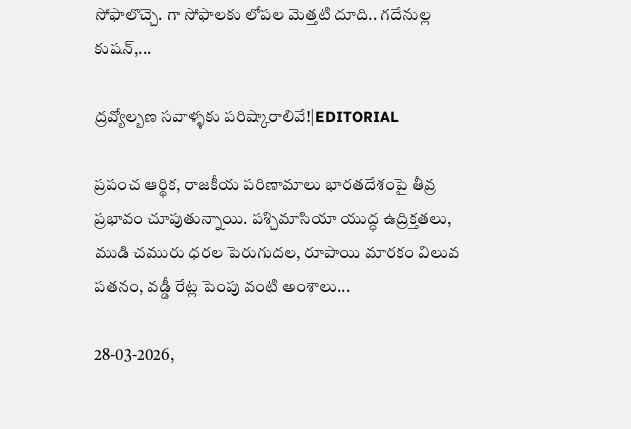సోఫాలొచ్చె. గా సోఫాలకు లోపల మెత్తటి దూది.. గదేనుల్ల కుషన్,...

ద్రవ్యోల్బణ సవాళ్ళకు పరిష్కారాలివే!|EDITORIAL

ప్రపంచ ఆర్థిక, రాజకీయ పరిణామాలు భారతదేశంపై తీవ్ర ప్రభావం చూపుతున్నాయి. పశ్చిమాసియా యుద్ధ ఉద్రిక్తతలు, ముడి చమురు ధరల పెరుగుదల, రూపాయి మారకం విలువ పతనం, వడ్డీ రేట్ల పెంపు వంటి అంశాలు...

28-03-2026,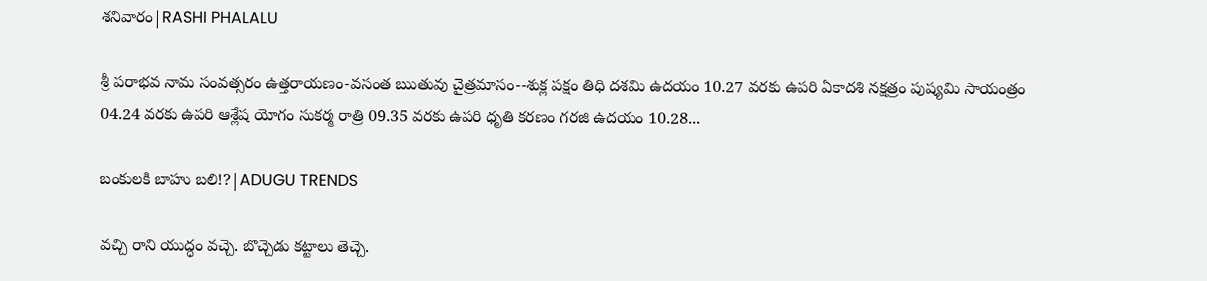శనివారం|RASHI PHALALU

శ్రీ పరాభవ నామ సంవత్సరం ఉత్తరాయణం-వసంత ఋతువు చైత్రమాసం--శుక్ల పక్షం తిధి దశమి ఉదయం 10.27 వరకు ఉపరి ఏకాదశి నక్షత్రం పుష్యమి సాయంత్రం 04.24 వరకు ఉపరి ఆశ్లేష యోగం సుకర్మ రాత్రి 09.35 వరకు ఉపరి ధృతి కరణం గరజి ఉదయం 10.28...

బంకులకి బాహు బలి!?|ADUGU TRENDS

వచ్చి రాని యుద్ధం వచ్చె. బొచ్చెడు కట్టాలు తెచ్చె.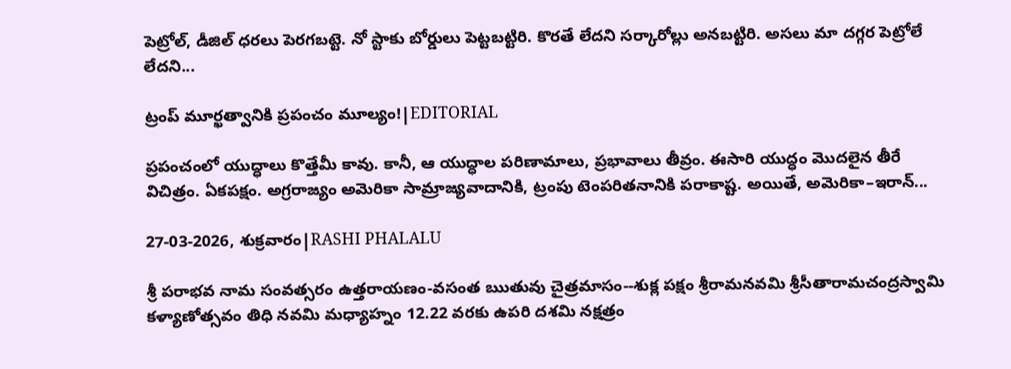పెట్రోల్, డీజిల్ ధరలు పెరగబట్టె. నో స్టాకు బోర్డులు పెట్టబట్టిరి. కొరతే లేదని సర్కారోల్లు అనబట్టిరి. అసలు మా దగ్గర పెట్రోలే లేదని...

ట్రంప్ మూర్ఖత్వానికి ప్రపంచం మూల్యం!|EDITORIAL

ప్రపంచంలో యుద్ధాలు కొత్తేమీ కావు. కానీ, ఆ యుద్ధాల పరిణామాలు, ప్రభావాలు తీవ్రం. ఈసారి యుద్ధం మొదలైన తీరే విచిత్రం. ఏకపక్షం. అగ్రరాజ్యం అమెరికా సామ్రాజ్యవాదానికి, ట్రంపు టెంపరితనానికి పరాకాష్ట. అయితే, అమెరికా–ఇరాన్...

27-03-2026, శుక్రవారం|RASHI PHALALU

శ్రీ పరాభవ నామ సంవత్సరం ఉత్తరాయణం-వసంత ఋతువు చైత్రమాసం--శుక్ల పక్షం శ్రీరామనవమి శ్రీసీతారామచంద్రస్వామి కళ్యాణోత్సవం తిధి నవమి మధ్యాహ్నం 12.22 వరకు ఉపరి దశమి నక్షత్రం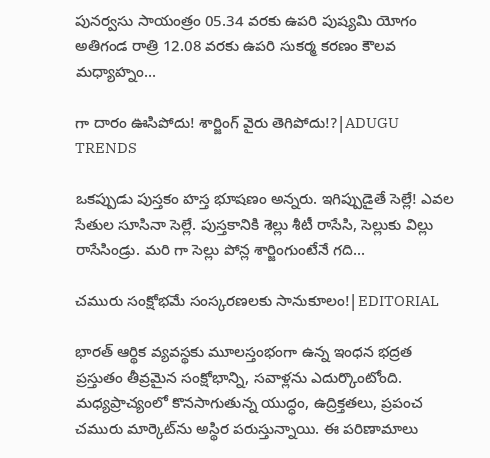పునర్వసు సాయంత్రం 05.34 వరకు ఉపరి పుష్యమి యోగం అతిగండ రాత్రి 12.08 వరకు ఉపరి సుకర్మ కరణం కౌలవ మధ్యాహ్నం...

గా దారం ఊసిపోదు! శార్జింగ్ వైరు తెగిపోదు!?|ADUGU TRENDS

ఒకప్పుడు పుస్తకం హస్త భూషణం అన్నరు. ఇగిప్పుడైతే సెల్లే! ఎవల సేతుల సూసినా సెల్లే. పుస్తకానికి శెల్లు శీటీ రాసేసి, సెల్లుకు విల్లు రాసేసిండ్రు. మరి గా సెల్లు పోన్ల శార్జింగుంటేనే గది...

చమురు సంక్షోభమే సంస్కరణలకు సానుకూలం!|EDITORIAL

భారత్‌ ఆర్థిక వ్యవస్థకు మూలస్తంభంగా ఉన్న ఇంధన భద్రత ప్రస్తుతం తీవ్రమైన సంక్షోభాన్ని, సవాళ్లను ఎదుర్కొంటోంది. మధ్యప్రాచ్యంలో కొనసాగుతున్న యుద్ధం, ఉద్రిక్తతలు, ప్రపంచ చమురు మార్కెట్‌ను అస్థిర పరుస్తున్నాయి. ఈ పరిణామాలు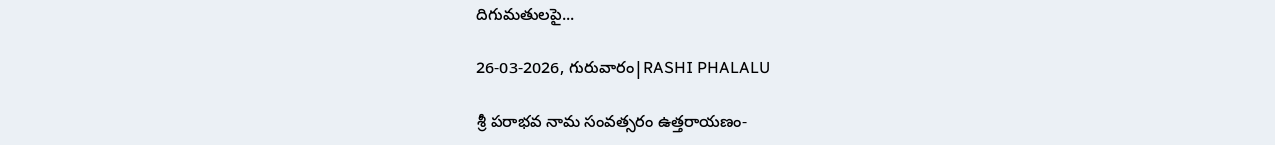దిగుమతులపై...

26-03-2026, గురువారం|RASHI PHALALU

శ్రీ పరాభవ నామ సంవత్సరం ఉత్తరాయణం-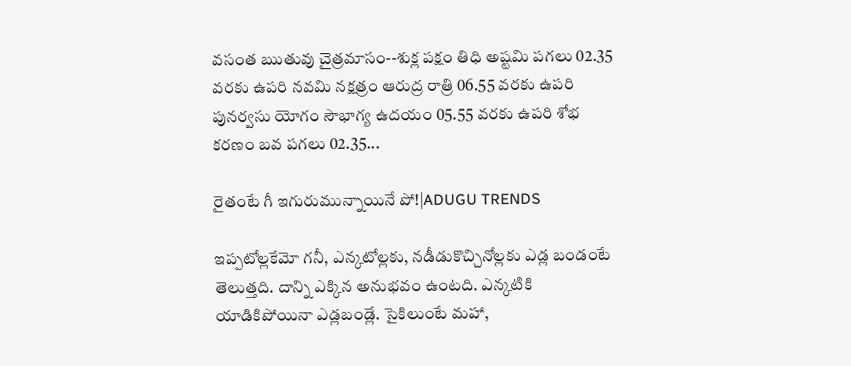వసంత ఋతువు చైత్రమాసం--శుక్ల పక్షం తిధి అష్టమి పగలు 02.35 వరకు ఉపరి నవమి నక్షత్రం ఆరుద్ర రాత్రి 06.55 వరకు ఉపరి పునర్వసు యోగం సౌభాగ్య ఉదయం 05.55 వరకు ఉపరి శోభ కరణం బవ పగలు 02.35...

రైతంటే గీ ఇగురుమున్నాయినే పో!|ADUGU TRENDS

ఇప్పటోల్లకేమో గనీ, ఎన్కటోల్లకు, నడీడుకొచ్చినోల్లకు ఎడ్ల బండంటే తెలుత్తది. దాన్ని ఎక్కిన అనుభవం ఉంటది. ఎన్కటికి యాడికిపోయినా ఎడ్లబండ్లే. సైకిలుంటే మహా,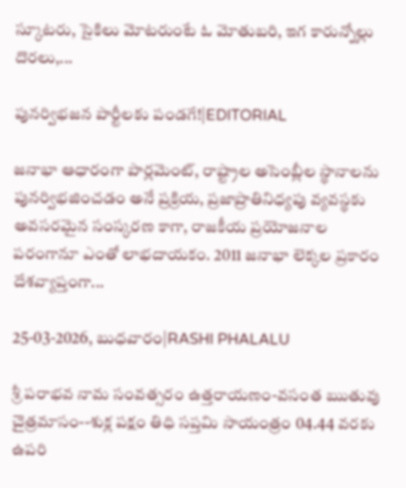స్కూటరు, సైకిలు మోటరుంటే ఓ మోతుబరి, ఇగ కారున్నోల్లు దొరలు,...

పునర్విభజన పార్టీలకు పండగే!|EDITORIAL

జనాభా ఆధారంగా పార్లమెంట్, రాష్ట్రాల అసెంబ్లీల స్థానాలను పునర్విభజించడం అనే ప్రక్రియ, ప్రజాప్రాతినిధ్యపు వ్యవస్థకు అవసరమైన సంస్కరణ కాగా, రాజకీయ ప్రయోజనాల పరంగానూ ఎంతో లాభదాయకం. 2011 జనాభా లెక్కల ప్రకారం దేశవ్యాప్తంగా...

25-03-2026, బుధవారం|RASHI PHALALU

శ్రీ పరాభవ నామ సంవత్సరం ఉత్తరాయణం-వసంత ఋతువు చైత్రమాసం--శుక్ల పక్షం తిధి సప్తమి సాయంత్రం 04.44 వరకు ఉపరి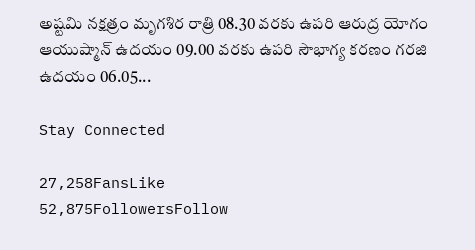అష్టమి నక్షత్రం మృగశిర రాత్రి 08.30 వరకు ఉపరి ఆరుద్ర యోగం ఆయుష్మాన్ ఉదయం 09.00 వరకు ఉపరి సౌభాగ్య కరణం గరజి ఉదయం 06.05...

Stay Connected

27,258FansLike
52,875FollowersFollow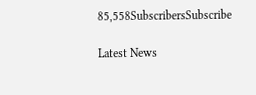85,558SubscribersSubscribe

Latest News